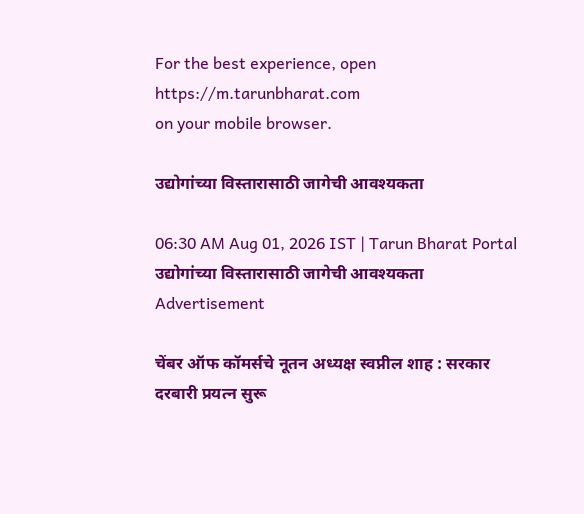For the best experience, open
https://m.tarunbharat.com
on your mobile browser.

उद्योगांच्या विस्तारासाठी जागेची आवश्यकता

06:30 AM Aug 01, 2026 IST | Tarun Bharat Portal
उद्योगांच्या विस्तारासाठी जागेची आवश्यकता
Advertisement

चेंबर ऑफ कॉमर्सचे नूतन अध्यक्ष स्वप्नील शाह : सरकार दरबारी प्रयत्न सुरू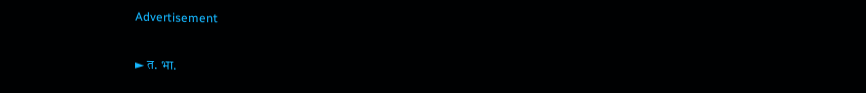Advertisement

► त. भा.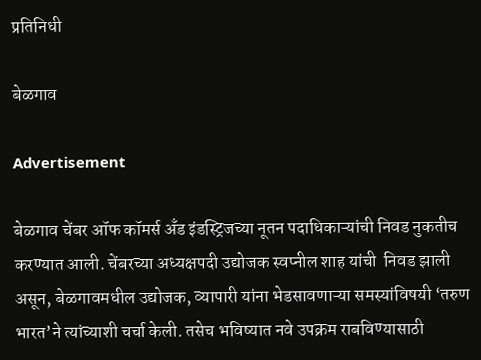प्रतिनिधी

बेळगाव

Advertisement

बेळगाव चेंबर ऑफ कॉमर्स अँड इंडस्ट्रिजच्या नूतन पदाधिकाऱ्यांची निवड नुकतीच करण्यात आली. चेंबरच्या अध्यक्षपदी उद्योजक स्वप्नील शाह यांची  निवड झाली असून, बेळगावमधील उद्योजक, व्यापारी यांना भेडसावणाऱ्या समस्यांविषयी ‘तरुण भारत’ने त्यांच्याशी चर्चा केली. तसेच भविष्यात नवे उपक्रम राबविण्यासाठी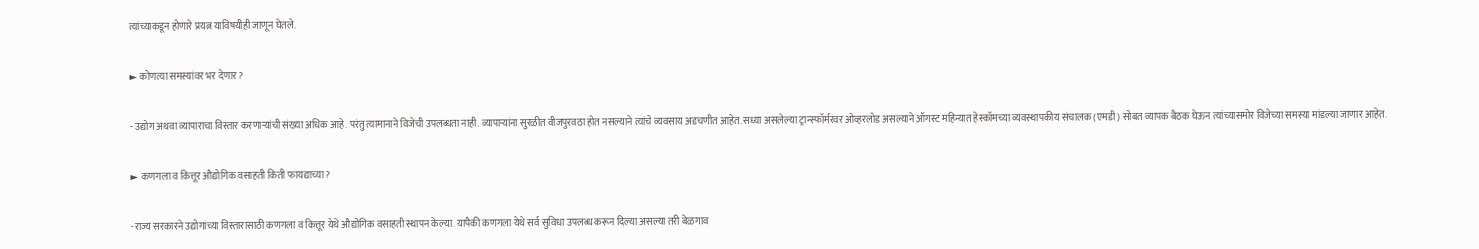त्यांच्याकडून होणारे प्रयत्न याविषयीही जाणून घेतले.

► कोणत्या समस्यांवर भर देणार?

- उद्योग अथवा व्यापाराचा विस्तार करणाऱ्यांची संख्या अधिक आहे. परंतु त्यामानाने विजेची उपलब्धता नाही. व्यापाऱ्यांना सुरळीत वीजपुरवठा होत नसल्याने त्यांचे व्यवसाय अडचणीत आहेत. सध्या असलेल्या ट्रान्स्फॉर्मरवर ओव्हरलोड असल्याने ऑगस्ट महिन्यात हेस्कॉमच्या व्यवस्थापकीय संचालक (एमडी) सोबत व्यापक बैठक घेऊन त्यांच्यासमोर विजेच्या समस्या मांडल्या जाणार आहेत.

► कणगला व कित्तूर औद्योगिक वसाहती किती फायद्याच्या?

-राज्य सरकारने उद्योगांच्या विस्तारासाठी कणगला व कित्तूर येथे औद्योगिक वसाहती स्थापन केल्या. यापैकी कणगला येथे सर्व सुविधा उपलब्ध करून दिल्या असल्या तरी बेळगाव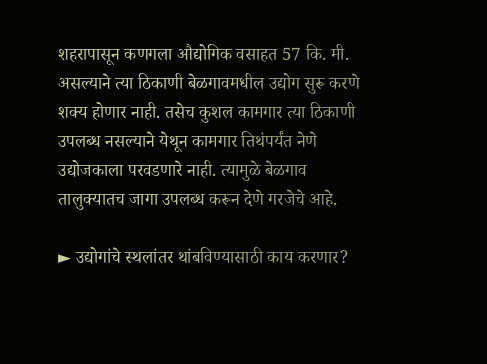शहरापासून कणगला औद्योगिक वसाहत 57 कि. मी. असल्याने त्या ठिकाणी बेळगावमधील उद्योग सुरू करणे शक्य होणार नाही. तसेच कुशल कामगार त्या ठिकाणी उपलब्ध नसल्याने येथून कामगार तिथंपर्यंत नेणे उद्योजकाला परवडणारे नाही. त्यामुळे बेळगाव तालुक्यातच जागा उपलब्ध करून देणे गरजेचे आहे.

► उद्योगांचे स्थलांतर थांबविण्यासाठी काय करणार?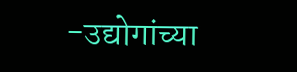-उद्योगांच्या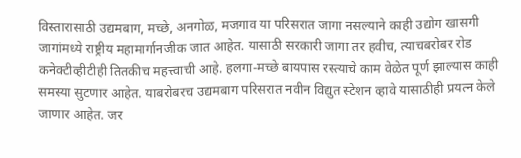विस्तारासाठी उद्यमबाग, मच्छे, अनगोळ, मजगाव या परिसरात जागा नसल्याने काही उद्योग खासगी जागांमध्ये राष्ट्रीय महामार्गानजीक जात आहेत. यासाठी सरकारी जागा तर हवीच, त्याचबरोबर रोड कनेक्टीव्हीटीही तितकीच महत्त्वाची आहे. हलगा-मच्छे बायपास रस्त्याचे काम वेळेत पूर्ण झाल्यास काही समस्या सुटणार आहेत. याबरोबरच उद्यमबाग परिसरात नवीन विद्युत स्टेशन व्हावे यासाठीही प्रयत्न केले जाणार आहेत. जर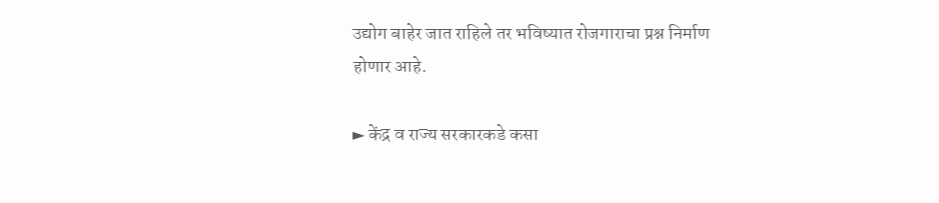उद्योग बाहेर जात राहिले तर भविष्यात रोजगाराचा प्रश्न निर्माण होणार आहे.

► केंद्र व राज्य सरकारकडे कसा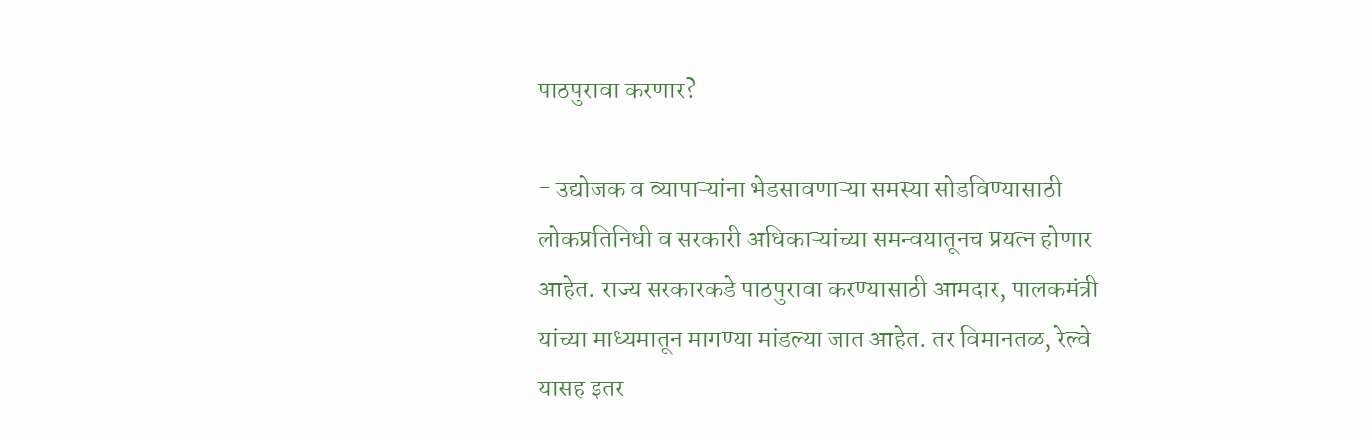पाठपुरावा करणार?

- उद्योजक व व्यापाऱ्यांना भेडसावणाऱ्या समस्या सोडविण्यासाठी लोकप्रतिनिधी व सरकारी अधिकाऱ्यांच्या समन्वयातूनच प्रयत्न होणार आहेत. राज्य सरकारकडे पाठपुरावा करण्यासाठी आमदार, पालकमंत्री यांच्या माध्यमातून मागण्या मांडल्या जात आहेत. तर विमानतळ, रेल्वे यासह इतर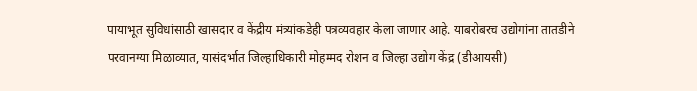पायाभूत सुविधांसाठी खासदार व केंद्रीय मंत्र्यांकडेही पत्रव्यवहार केला जाणार आहे. याबरोबरच उद्योगांना तातडीने परवानग्या मिळाव्यात, यासंदर्भात जिल्हाधिकारी मोहम्मद रोशन व जिल्हा उद्योग केंद्र (डीआयसी)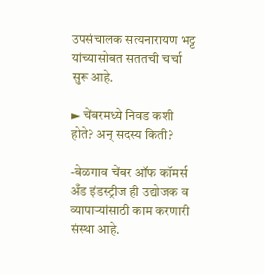उपसंचालक सत्यनारायण भट्ट यांच्यासोबत सततची चर्चा सुरू आहे.

► चेंबरमध्ये निवड कशी होते? अन् सदस्य किती?

-बेळगाव चेंबर ऑफ कॉमर्स अँड इंडस्ट्रीज ही उद्योजक व व्यापाऱ्यांसाठी काम करणारी संस्था आहे.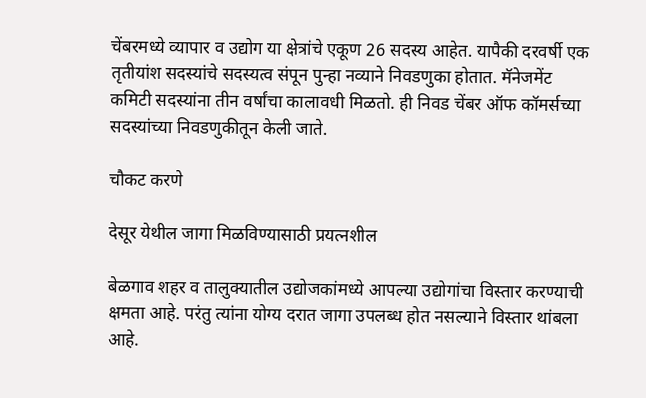चेंबरमध्ये व्यापार व उद्योग या क्षेत्रांचे एकूण 26 सदस्य आहेत. यापैकी दरवर्षी एक तृतीयांश सदस्यांचे सदस्यत्व संपून पुन्हा नव्याने निवडणुका होतात. मॅनेजमेंट कमिटी सदस्यांना तीन वर्षांचा कालावधी मिळतो. ही निवड चेंबर ऑफ कॉमर्सच्या सदस्यांच्या निवडणुकीतून केली जाते.

चौकट करणे

देसूर येथील जागा मिळविण्यासाठी प्रयत्नशील

बेळगाव शहर व तालुक्यातील उद्योजकांमध्ये आपल्या उद्योगांचा विस्तार करण्याची क्षमता आहे. परंतु त्यांना योग्य दरात जागा उपलब्ध होत नसल्याने विस्तार थांबला आहे.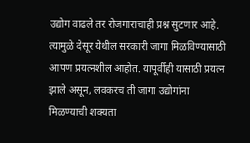उद्योग वाढले तर रोजगाराचाही प्रश्न सुटणार आहे. त्यामुळे देसूर येथील सरकारी जागा मिळविण्यासाठी आपण प्रयत्नशील आहोत. यापूर्वीही यासाठी प्रयत्न झाले असून, लवकरच ती जागा उद्योगांना मिळण्याची शक्यता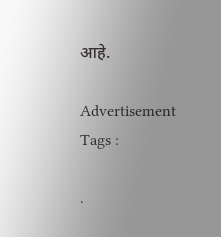आहे.

Advertisement
Tags :

.